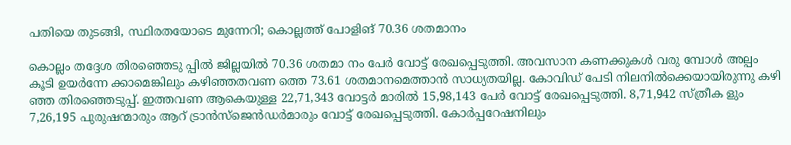പതിയെ തുടങ്ങി, സ്ഥിരതയോടെ മുന്നേറി; കൊല്ലത്ത് പോളിങ് 70.36 ശതമാനം

കൊല്ലം തദ്ദേശ തിരഞ്ഞെടു പ്പിൽ ജില്ലയിൽ 70.36 ശതമാ നം പേർ വോട്ട് രേഖപ്പെടുത്തി. അവസാന കണക്കുകൾ വരു മ്പോൾ അല്പം കൂടി ഉയർന്നേ ക്കാമെങ്കിലും കഴിഞ്ഞതവണ ത്തെ 73.61 ശതമാനമെത്താൻ സാധ്യതയില്ല. കോവിഡ് പേടി നിലനിൽക്കെയായിരുന്നു കഴി ഞ്ഞ തിരഞ്ഞെടുപ്പ്. ഇത്തവണ ആകെയുള്ള 22,71,343 വോട്ടർ മാരിൽ 15,98,143 പേർ വോട്ട് രേഖപ്പെടുത്തി. 8,71,942 സ്ത്രീക ളും 7,26,195 പുരുഷന്മാരും ആറ് ട്രാൻസ്ജെൻഡർമാരും വോട്ട് രേഖപ്പെടുത്തി. കോർപ്പറേഷനിലും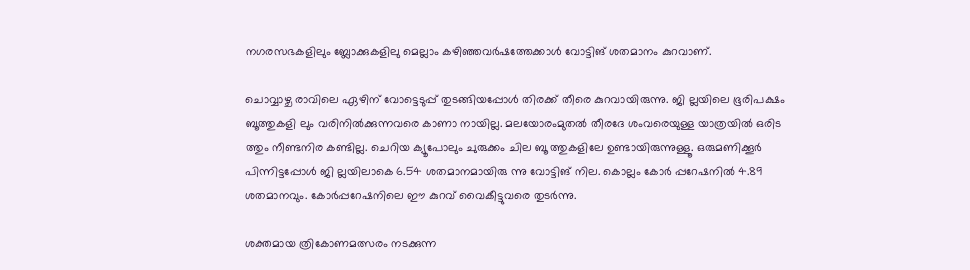നഗരസഭകളിലും ബ്ലോക്കുകളിലു മെല്ലാം കഴിഞ്ഞവർഷത്തേക്കാൾ വോട്ടിങ് ശതമാനം കുറവാണ്.

ചൊവ്വാഴ്ച രാവിലെ ഏഴിന് വോട്ടെടുപ്പ് തുടങ്ങിയപ്പോൾ തിരക്ക് തീരെ കുറവായിരുന്നു. ജി ല്ലയിലെ ഭൂരിപക്ഷം ബൂത്തുകളി ലും വരിനിൽക്കുന്നവരെ കാണാ നായില്ല. മലയോരംമുതൽ തീരദേ ശംവരെയുള്ള യാത്രയിൽ ഒരിട ത്തും നീണ്ടനിര കണ്ടില്ല. ചെറിയ ക്യൂപോലും ചുരുക്കം ചില ബൂ ത്തുകളിലേ ഉണ്ടായിരുന്നുള്ളൂ. ഒരുമണിക്കൂർ പിന്നിട്ടപ്പോൾ ജി ല്ലയിലാകെ 6.54 ശതമാനമായിരു ന്നു വോട്ടിങ് നില. കൊല്ലം കോർ പ്പറേഷനിൽ 4.89 ശതമാനവും. കോർപ്പറേഷനിലെ ഈ കുറവ് വൈകീട്ടുവരെ തുടർന്നു.

ശക്തമായ ത്രികോണമത്സരം നടക്കുന്ന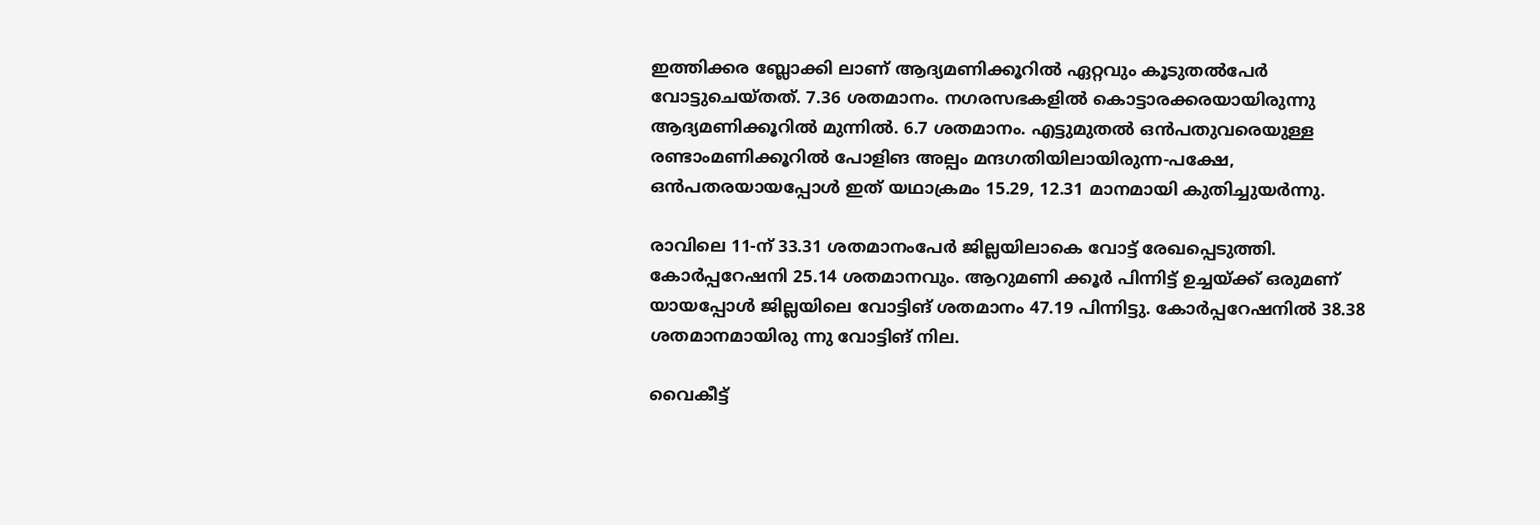ഇത്തിക്കര ബ്ലോക്കി ലാണ് ആദ്യമണിക്കൂറിൽ ഏറ്റവും കൂടുതൽപേർ വോട്ടുചെയ്തത്. 7.36 ശതമാനം. നഗരസഭകളിൽ കൊട്ടാരക്കരയായിരുന്നു ആദ്യമണിക്കൂറിൽ മുന്നിൽ. 6.7 ശതമാനം. എട്ടുമുതൽ ഒൻപതുവരെയുള്ള രണ്ടാംമണിക്കൂറിൽ പോളിങ അല്പം മന്ദഗതിയിലായിരുന്ന-പക്ഷേ, ഒൻപതരയായപ്പോൾ ഇത് യഥാക്രമം 15.29, 12.31 മാനമായി കുതിച്ചുയർന്നു.

രാവിലെ 11-ന് 33.31 ശതമാനംപേർ ജില്ലയിലാകെ വോട്ട് രേഖപ്പെടുത്തി. കോർപ്പറേഷനി 25.14 ശതമാനവും. ആറുമണി ക്കൂർ പിന്നിട്ട് ഉച്ചയ്ക്ക് ഒരുമണ് യായപ്പോൾ ജില്ലയിലെ വോട്ടിങ് ശതമാനം 47.19 പിന്നിട്ടു. കോർപ്പറേഷനിൽ 38.38 ശതമാനമായിരു ന്നു വോട്ടിങ് നില.

വൈകീട്ട്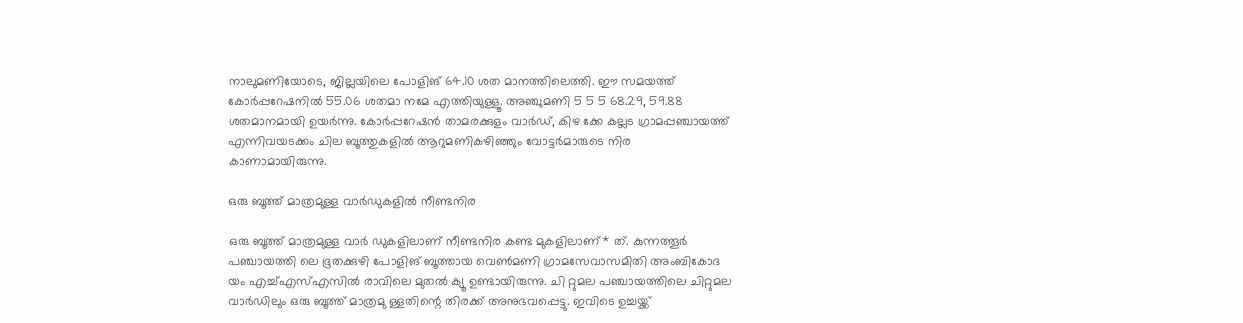നാലുമണിയോടെ, ജില്ലയിലെ പോളിങ് 64.10 ശത മാനത്തിലെത്തി. ഈ സമയത്ത് കോർപ്പറേഷനിൽ 55.06 ശതമാ നമേ എത്തിയുള്ളൂ. അഞ്ചുമണി 5 5 5 68.29, 59.88 ശതമാനമായി ഉയർന്നു. കോർപ്പറേഷൻ താമരക്കുളം വാർഡ്, കിഴ ക്കേ കല്ലട ഗ്രാമപ്പഞ്ചായത്ത് എന്നിവയടക്കം ചില ബൂത്തുകളിൽ ആറുമണികഴിഞ്ഞും വോട്ടർമാരുടെ നിര കാണാമായിരുന്നു.

ഒരു ബൂത്ത് മാത്രമുള്ള വാർഡുകളിൽ നീണ്ടനിര

ഒരു ബൂത്ത് മാത്രമുള്ള വാർ ഡുകളിലാണ് നീണ്ടനിര കണ്ട മുകളിലാണ്* ത്. കുന്നത്തൂർ പഞ്ചായത്തി ലെ ഭൂതക്കുഴി പോളിങ് ബൂത്തായ വെൺമണി ഗ്രാമസേവാസമിതി അംബികോദ യം എച്ച്എസ്എസിൽ രാവിലെ മുതൽ ക്യൂ ഉണ്ടായിരുന്നു. ചി റ്റുമല പഞ്ചായത്തിലെ ചിറ്റുമല വാർഡിലും ഒരു ബൂത്ത് മാത്രമു ള്ളതിന്റെ തിരക്ക് അനുഭവപ്പെട്ടു. ഇവിടെ ഉച്ചയ്ക്ക്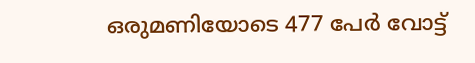ഒരുമണിയോടെ 477 പേർ വോട്ട്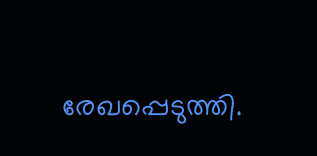രേഖപ്പെടുത്തി.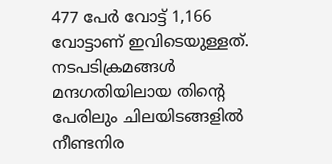477 പേർ വോട്ട് 1,166 വോട്ടാണ് ഇവിടെയുള്ളത്. നടപടിക്രമങ്ങൾ മന്ദഗതിയിലായ തിന്റെ പേരിലും ചിലയിടങ്ങളിൽ നീണ്ടനിര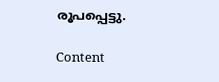രൂപപ്പെട്ടു.

Content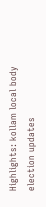Highlights: kollam local body election updates